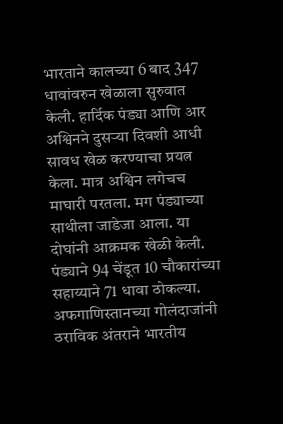भारताने कालच्या 6 बाद 347 धावांवरुन खेळाला सुरुवात केली. हार्दिक पंड्या आणि आर अश्विनने दुसऱ्या दिवशी आधी सावध खेळ करण्याचा प्रयत्न केला. मात्र अश्विन लगेचच माघारी परतला. मग पंड्याच्या साथीला जाडेजा आला. या दोघांनी आक्रमक खेळी केली. पंड्याने 94 चेंडूत 10 चौकारांच्या सहाय्याने 71 धावा ठोकल्या.
अफगाणिस्तानच्या गोलंदाजांनी ठराविक अंतराने भारतीय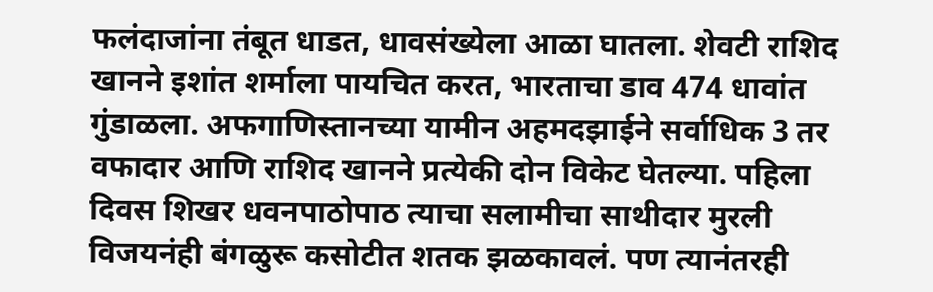फलंदाजांना तंबूत धाडत, धावसंख्येला आळा घातला. शेवटी राशिद खानने इशांत शर्माला पायचित करत, भारताचा डाव 474 धावांत गुंडाळला. अफगाणिस्तानच्या यामीन अहमदझाईने सर्वाधिक 3 तर वफादार आणि राशिद खानने प्रत्येकी दोन विकेट घेतल्या. पहिला दिवस शिखर धवनपाठोपाठ त्याचा सलामीचा साथीदार मुरली विजयनंही बंगळुरू कसोटीत शतक झळकावलं. पण त्यानंतरही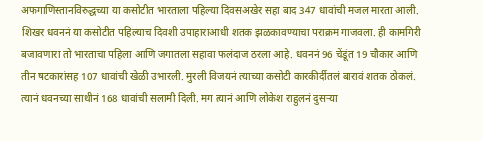अफगाणिस्तानविरुद्धच्या या कसोटीत भारताला पहिल्या दिवसअखेर सहा बाद 347 धावांची मजल मारता आली. शिखर धवननं या कसोटीत पहिल्याच दिवशी उपाहाराआधी शतक झळकावण्याचा पराक्रम गाजवला. ही कामगिरी बजावणारा तो भारताचा पहिला आणि जगातला सहावा फलंदाज ठरला आहे. धवननं 96 चेंडूंत 19 चौकार आणि तीन षटकारांसह 107 धावांची खेळी उभारली. मुरली विजयनं त्याच्या कसोटी कारकीर्दीतलं बारावं शतक ठोकलं. त्यानं धवनच्या साथीनं 168 धावांची सलामी दिली. मग त्यानं आणि लोकेश राहुलनं दुसऱ्या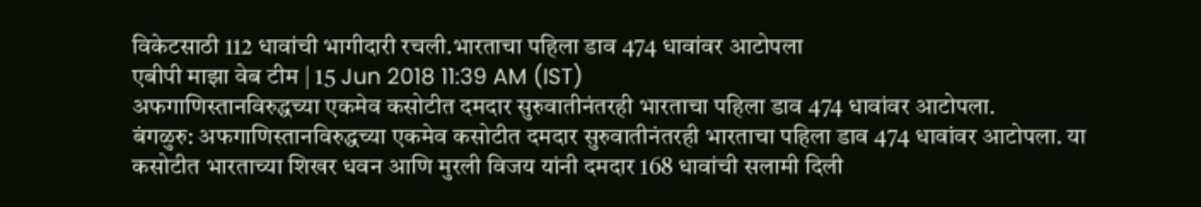विकेटसाठी 112 धावांची भागीदारी रचली.भारताचा पहिला डाव 474 धावांवर आटोपला
एबीपी माझा वेब टीम | 15 Jun 2018 11:39 AM (IST)
अफगाणिस्तानविरुद्धच्या एकमेव कसोटीत दमदार सुरुवातीनंतरही भारताचा पहिला डाव 474 धावांवर आटोपला.
बंगळुरु: अफगाणिस्तानविरुद्धच्या एकमेव कसोटीत दमदार सुरुवातीनंतरही भारताचा पहिला डाव 474 धावांवर आटोपला. या कसोटीत भारताच्या शिखर धवन आणि मुरली विजय यांनी दमदार 168 धावांची सलामी दिली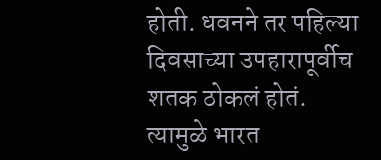होती. धवनने तर पहिल्या दिवसाच्या उपहारापूर्वीच शतक ठोकलं होतं. त्यामुळे भारत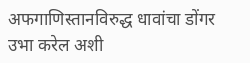अफगाणिस्तानविरुद्ध धावांचा डोंगर उभा करेल अशी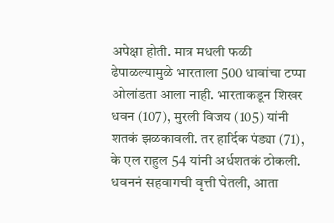अपेक्षा होती. मात्र मधली फळी ढेपाळल्यामुळे भारताला 500 धावांचा टप्पा ओलांडता आला नाही. भारताकडून शिखर धवन (107), मुरली विजय (105) यांनी शतकं झळकावली. तर हार्दिक पंड्या (71), के एल राहुल 54 यांनी अर्धशतकं ठोकली. धवननं सहवागची वृत्ती घेतली, आता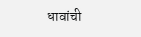धावांची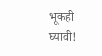भूकही घ्यावी!